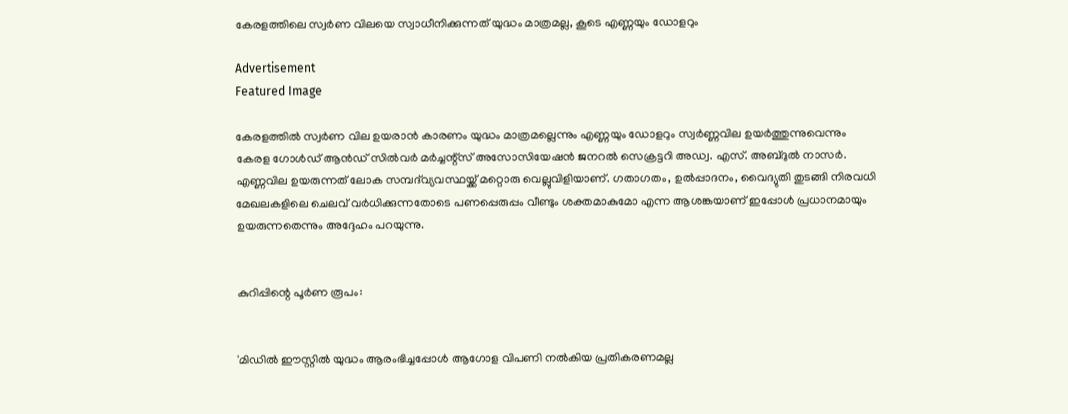കേരളത്തിലെ സ്വർണ വിലയെ സ്വാധീനിക്കുന്നത് യുദ്ധം മാത്രമല്ല, കൂടെ എണ്ണയും ഡോളറും

Advertisement
Featured Image

കേരളത്തിൽ സ്വർണ വില ഉയരാൻ കാരണം യുദ്ധം മാത്രമല്ലെന്നും എണ്ണയും ഡോളറും സ്വർണ്ണവില ഉയർത്തുന്നുവെന്നും കേരള ഗോൾഡ് ആൻഡ് സിൽവർ മർച്ചന്റ്സ് അസോസിയേഷൻ ജനറൽ സെക്രട്ടറി അഡ്വ. എസ്. അബ്ദുൽ നാസർ. എണ്ണവില ഉയരുന്നത് ലോക സമ്പദ്‌വ്യവസ്ഥയ്ക്ക് മറ്റൊരു വെല്ലുവിളിയാണ്. ഗതാഗതം, ഉൽപ്പാദനം, വൈദ്യുതി തുടങ്ങി നിരവധി മേഖലകളിലെ ചെലവ് വർധിക്കുന്നതോടെ പണപ്പെരുപ്പം വീണ്ടും ശക്തമാകുമോ എന്ന ആശങ്കയാണ് ഇപ്പോൾ പ്രധാനമായും ഉയരുന്നതെന്നും അദ്ദേഹം പറയുന്നു.


കുറിപ്പിന്റെ പൂർണ രൂപം:


'മിഡിൽ ഈസ്റ്റിൽ യുദ്ധം ആരംഭിച്ചപ്പോൾ ആഗോള വിപണി നൽകിയ പ്രതികരണമല്ല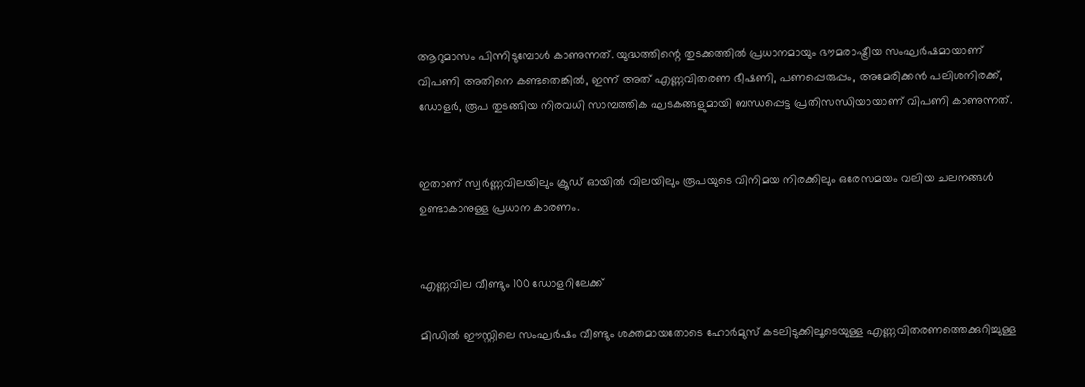ആറുമാസം പിന്നിടുമ്പോൾ കാണുന്നത്. യുദ്ധത്തിന്റെ തുടക്കത്തിൽ പ്രധാനമായും ഭൗമരാഷ്ട്രീയ സംഘർഷമായാണ് വിപണി അതിനെ കണ്ടതെങ്കിൽ, ഇന്ന് അത് എണ്ണവിതരണ ഭീഷണി, പണപ്പെരുപ്പം, അമേരിക്കൻ പലിശനിരക്ക്, ഡോളർ, രൂപ തുടങ്ങിയ നിരവധി സാമ്പത്തിക ഘടകങ്ങളുമായി ബന്ധപ്പെട്ട പ്രതിസന്ധിയായാണ് വിപണി കാണുന്നത്.


ഇതാണ് സ്വർണ്ണവിലയിലും ക്രൂഡ് ഓയിൽ വിലയിലും രൂപയുടെ വിനിമയ നിരക്കിലും ഒരേസമയം വലിയ ചലനങ്ങൾ ഉണ്ടാകാനുള്ള പ്രധാന കാരണം.


എണ്ണവില വീണ്ടും 100 ഡോളറിലേക്ക്

മിഡിൽ ഈസ്റ്റിലെ സംഘർഷം വീണ്ടും ശക്തമായതോടെ ഹോർമുസ് കടലിടുക്കിലൂടെയുള്ള എണ്ണവിതരണത്തെക്കുറിച്ചുള്ള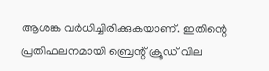ആശങ്ക വർധിച്ചിരിക്കുകയാണ്. ഇതിന്റെ പ്രതിഫലനമായി ബ്രെന്റ് ക്രൂഡ് വില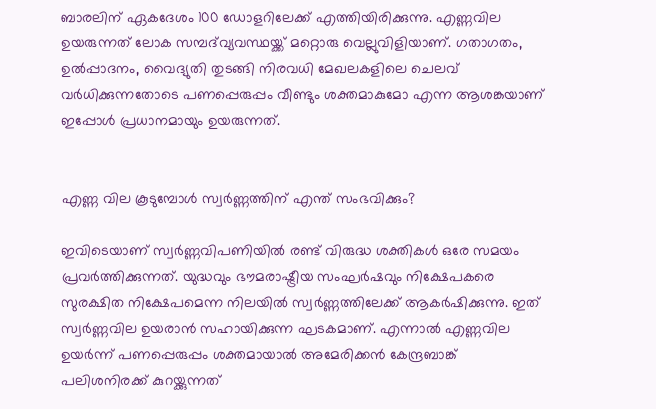ബാരലിന് ഏകദേശം 100 ഡോളറിലേക്ക് എത്തിയിരിക്കുന്നു. എണ്ണവില ഉയരുന്നത് ലോക സമ്പദ്‌വ്യവസ്ഥയ്ക്ക് മറ്റൊരു വെല്ലുവിളിയാണ്. ഗതാഗതം, ഉൽപ്പാദനം, വൈദ്യുതി തുടങ്ങി നിരവധി മേഖലകളിലെ ചെലവ് വർധിക്കുന്നതോടെ പണപ്പെരുപ്പം വീണ്ടും ശക്തമാകുമോ എന്ന ആശങ്കയാണ് ഇപ്പോൾ പ്രധാനമായും ഉയരുന്നത്.


എണ്ണ വില കൂടുമ്പോൾ സ്വർണ്ണത്തിന് എന്ത് സംഭവിക്കും?

ഇവിടെയാണ് സ്വർണ്ണവിപണിയിൽ രണ്ട് വിരുദ്ധ ശക്തികൾ ഒരേ സമയം പ്രവർത്തിക്കുന്നത്. യുദ്ധവും ഭൗമരാഷ്ട്രീയ സംഘർഷവും നിക്ഷേപകരെ സുരക്ഷിത നിക്ഷേപമെന്ന നിലയിൽ സ്വർണ്ണത്തിലേക്ക് ആകർഷിക്കുന്നു. ഇത് സ്വർണ്ണവില ഉയരാൻ സഹായിക്കുന്ന ഘടകമാണ്. എന്നാൽ എണ്ണവില ഉയർന്ന് പണപ്പെരുപ്പം ശക്തമായാൽ അമേരിക്കൻ കേന്ദ്രബാങ്ക് പലിശനിരക്ക് കുറയ്ക്കുന്നത്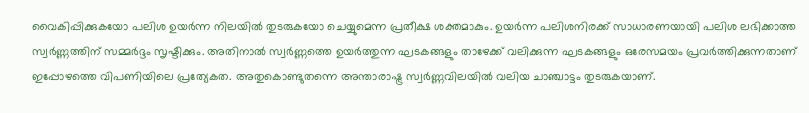വൈകിപ്പിക്കുകയോ പലിശ ഉയർന്ന നിലയിൽ തുടരുകയോ ചെയ്യുമെന്ന പ്രതീക്ഷ ശക്തമാകും. ഉയർന്ന പലിശനിരക്ക് സാധാരണയായി പലിശ ലഭിക്കാത്ത സ്വർണ്ണത്തിന് സമ്മർദ്ദം സൃഷ്ടിക്കും. അതിനാൽ സ്വർണ്ണത്തെ ഉയർത്തുന്ന ഘടകങ്ങളും താഴേക്ക് വലിക്കുന്ന ഘടകങ്ങളും ഒരേസമയം പ്രവർത്തിക്കുന്നതാണ് ഇപ്പോഴത്തെ വിപണിയിലെ പ്രത്യേകത. അതുകൊണ്ടുതന്നെ അന്താരാഷ്ട്ര സ്വർണ്ണവിലയിൽ വലിയ ചാഞ്ചാട്ടം തുടരുകയാണ്.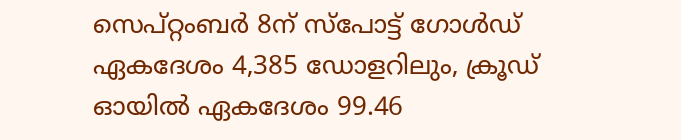സെപ്റ്റംബർ 8ന് സ്പോട്ട് ഗോൾഡ് ഏകദേശം 4,385 ഡോളറിലും, ക്രൂഡ് ഓയിൽ ഏകദേശം 99.46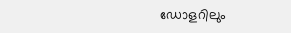ഡോളറിലും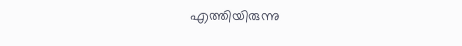എത്തിയിരുന്നു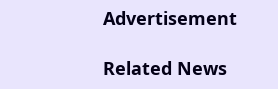Advertisement

Related News